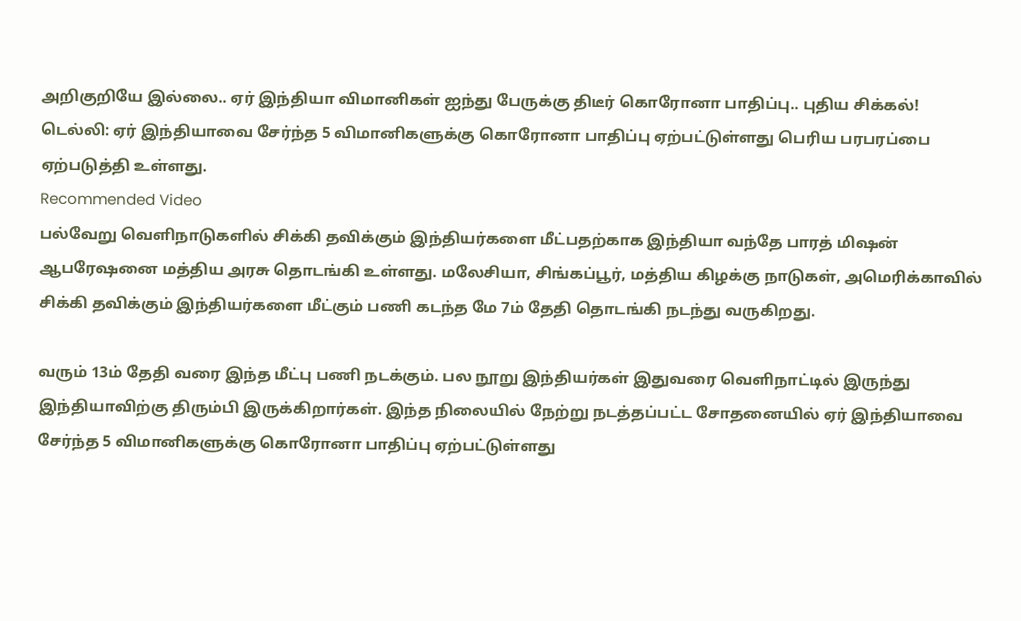அறிகுறியே இல்லை.. ஏர் இந்தியா விமானிகள் ஐந்து பேருக்கு திடீர் கொரோனா பாதிப்பு.. புதிய சிக்கல்!
டெல்லி: ஏர் இந்தியாவை சேர்ந்த 5 விமானிகளுக்கு கொரோனா பாதிப்பு ஏற்பட்டுள்ளது பெரிய பரபரப்பை ஏற்படுத்தி உள்ளது.
Recommended Video
பல்வேறு வெளிநாடுகளில் சிக்கி தவிக்கும் இந்தியர்களை மீட்பதற்காக இந்தியா வந்தே பாரத் மிஷன் ஆபரேஷனை மத்திய அரசு தொடங்கி உள்ளது. மலேசியா, சிங்கப்பூர், மத்திய கிழக்கு நாடுகள், அமெரிக்காவில் சிக்கி தவிக்கும் இந்தியர்களை மீட்கும் பணி கடந்த மே 7ம் தேதி தொடங்கி நடந்து வருகிறது.

வரும் 13ம் தேதி வரை இந்த மீட்பு பணி நடக்கும். பல நூறு இந்தியர்கள் இதுவரை வெளிநாட்டில் இருந்து இந்தியாவிற்கு திரும்பி இருக்கிறார்கள். இந்த நிலையில் நேற்று நடத்தப்பட்ட சோதனையில் ஏர் இந்தியாவை சேர்ந்த 5 விமானிகளுக்கு கொரோனா பாதிப்பு ஏற்பட்டுள்ளது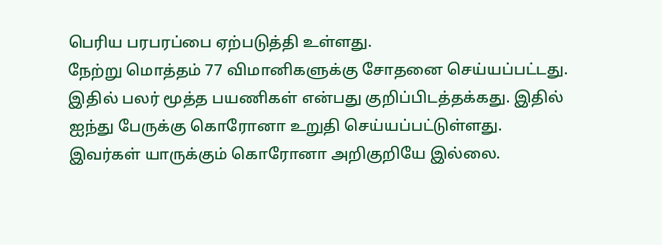பெரிய பரபரப்பை ஏற்படுத்தி உள்ளது.
நேற்று மொத்தம் 77 விமானிகளுக்கு சோதனை செய்யப்பட்டது. இதில் பலர் மூத்த பயணிகள் என்பது குறிப்பிடத்தக்கது. இதில் ஐந்து பேருக்கு கொரோனா உறுதி செய்யப்பட்டுள்ளது. இவர்கள் யாருக்கும் கொரோனா அறிகுறியே இல்லை.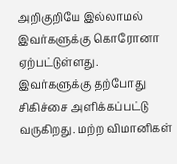அறிகுறியே இல்லாமல் இவர்களுக்கு கொரோனா ஏற்பட்டுள்ளது.
இவர்களுக்கு தற்போது சிகிச்சை அளிக்கப்பட்டு வருகிறது. மற்ற விமானிகள்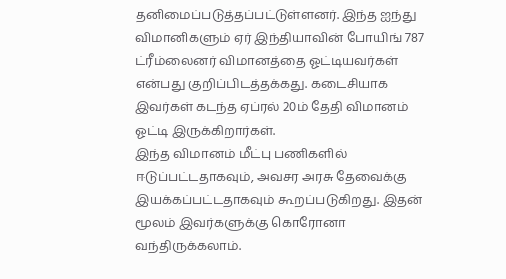தனிமைப்படுத்தப்பட்டுள்ளனர். இந்த ஐந்து விமானிகளும் ஏர் இந்தியாவின் போயிங் 787 ட்ரீம்லைனர் விமானத்தை ஓட்டியவர்கள் என்பது குறிப்பிடத்தக்கது. கடைசியாக இவர்கள் கடந்த ஏப்ரல் 20ம் தேதி விமானம் ஓட்டி இருக்கிறார்கள்.
இந்த விமானம் மீட்பு பணிகளில் ஈடுப்பட்டதாகவும், அவசர அரசு தேவைக்கு இயக்கப்பட்டதாகவும் கூறப்படுகிறது. இதன் மூலம் இவர்களுக்கு கொரோனா வந்திருக்கலாம்.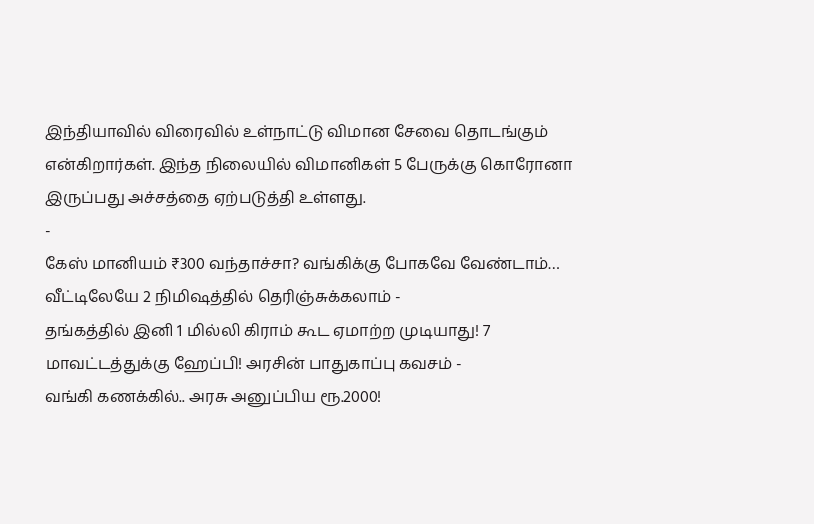இந்தியாவில் விரைவில் உள்நாட்டு விமான சேவை தொடங்கும் என்கிறார்கள். இந்த நிலையில் விமானிகள் 5 பேருக்கு கொரோனா இருப்பது அச்சத்தை ஏற்படுத்தி உள்ளது.
-
கேஸ் மானியம் ₹300 வந்தாச்சா? வங்கிக்கு போகவே வேண்டாம்… வீட்டிலேயே 2 நிமிஷத்தில் தெரிஞ்சுக்கலாம் -
தங்கத்தில் இனி 1 மில்லி கிராம் கூட ஏமாற்ற முடியாது! 7 மாவட்டத்துக்கு ஹேப்பி! அரசின் பாதுகாப்பு கவசம் -
வங்கி கணக்கில்.. அரசு அனுப்பிய ரூ.2000!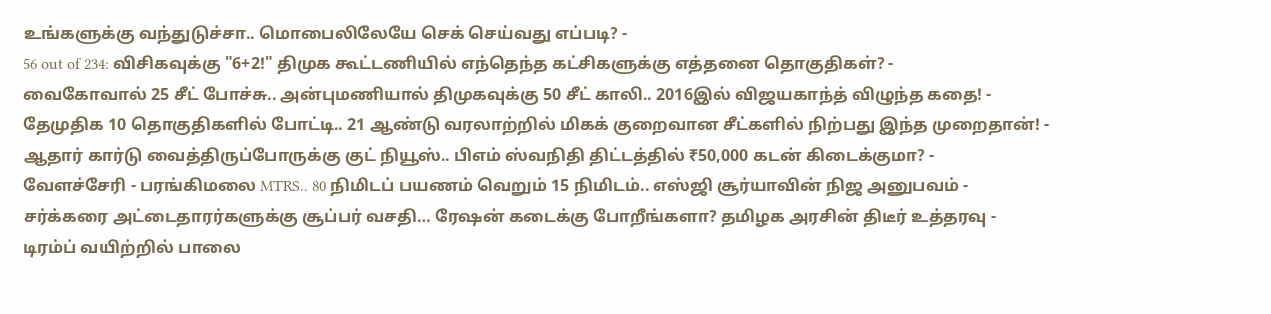உங்களுக்கு வந்துடுச்சா.. மொபைலிலேயே செக் செய்வது எப்படி? -
56 out of 234: விசிகவுக்கு "6+2!" திமுக கூட்டணியில் எந்தெந்த கட்சிகளுக்கு எத்தனை தொகுதிகள்? -
வைகோவால் 25 சீட் போச்சு.. அன்புமணியால் திமுகவுக்கு 50 சீட் காலி.. 2016இல் விஜயகாந்த் விழுந்த கதை! -
தேமுதிக 10 தொகுதிகளில் போட்டி.. 21 ஆண்டு வரலாற்றில் மிகக் குறைவான சீட்களில் நிற்பது இந்த முறைதான்! -
ஆதார் கார்டு வைத்திருப்போருக்கு குட் நியூஸ்.. பிஎம் ஸ்வநிதி திட்டத்தில் ₹50,000 கடன் கிடைக்குமா? -
வேளச்சேரி - பரங்கிமலை MTRS.. 80 நிமிடப் பயணம் வெறும் 15 நிமிடம்.. எஸ்ஜி சூர்யாவின் நிஜ அனுபவம் -
சர்க்கரை அட்டைதாரர்களுக்கு சூப்பர் வசதி… ரேஷன் கடைக்கு போறீங்களா? தமிழக அரசின் திடீர் உத்தரவு -
டிரம்ப் வயிற்றில் பாலை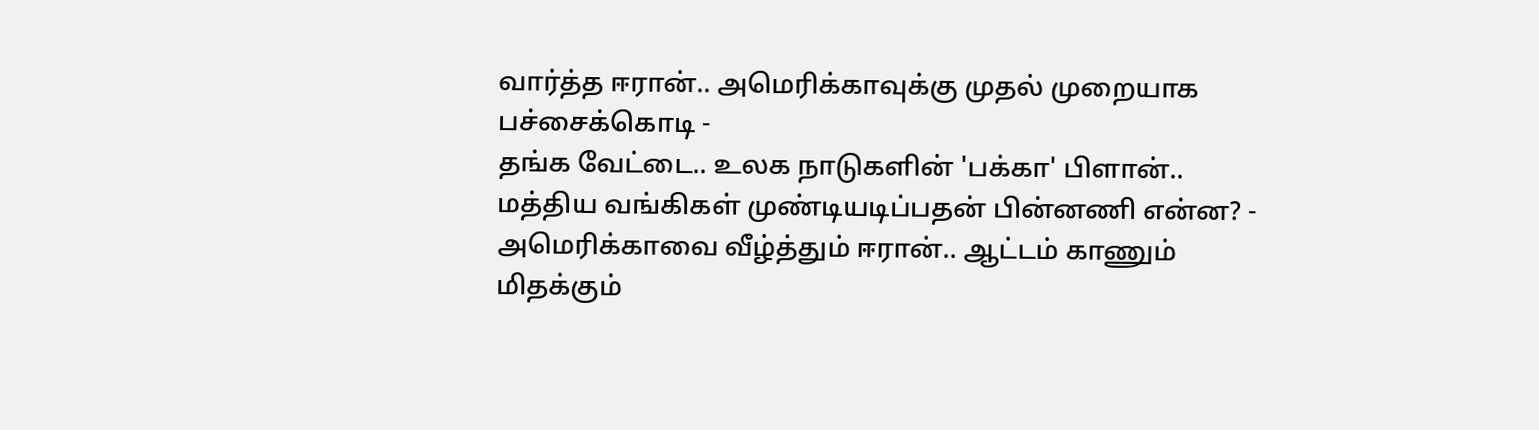வார்த்த ஈரான்.. அமெரிக்காவுக்கு முதல் முறையாக பச்சைக்கொடி -
தங்க வேட்டை.. உலக நாடுகளின் 'பக்கா' பிளான்.. மத்திய வங்கிகள் முண்டியடிப்பதன் பின்னணி என்ன? -
அமெரிக்காவை வீழ்த்தும் ஈரான்.. ஆட்டம் காணும் மிதக்கும்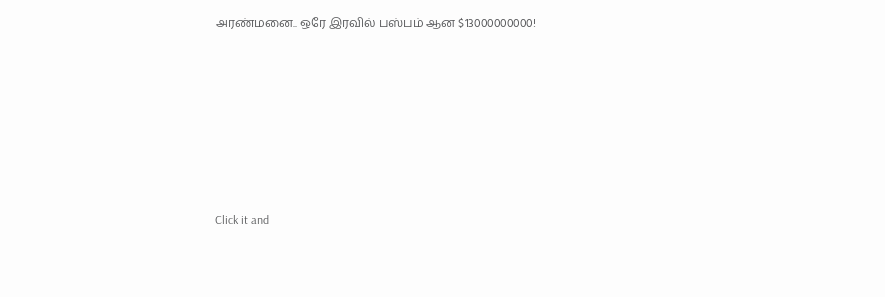அரண்மனை.. ஒரே இரவில் பஸ்பம் ஆன $13000000000!












Click it and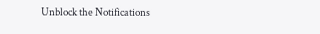Unblock the Notifications